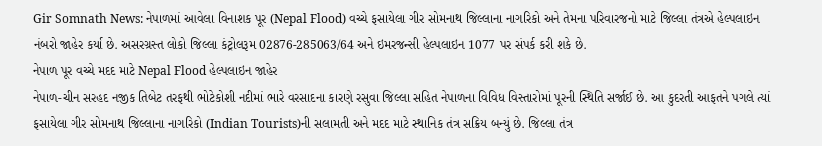Gir Somnath News: નેપાળમાં આવેલા વિનાશક પૂર (Nepal Flood) વચ્ચે ફસાયેલા ગીર સોમનાથ જિલ્લાના નાગરિકો અને તેમના પરિવારજનો માટે જિલ્લા તંત્રએ હેલ્પલાઇન નંબરો જાહેર કર્યા છે. અસરગ્રસ્ત લોકો જિલ્લા કંટ્રોલરૂમ 02876-285063/64 અને ઇમરજન્સી હેલ્પલાઇન 1077 પર સંપર્ક કરી શકે છે.
નેપાળ પૂર વચ્ચે મદદ માટે Nepal Flood હેલ્પલાઇન જાહેર
નેપાળ-ચીન સરહદ નજીક તિબેટ તરફથી ભોટેકોશી નદીમાં ભારે વરસાદના કારણે રસુવા જિલ્લા સહિત નેપાળના વિવિધ વિસ્તારોમાં પૂરની સ્થિતિ સર્જાઈ છે. આ કુદરતી આફતને પગલે ત્યાં ફસાયેલા ગીર સોમનાથ જિલ્લાના નાગરિકો (Indian Tourists)ની સલામતી અને મદદ માટે સ્થાનિક તંત્ર સક્રિય બન્યું છે. જિલ્લા તંત્ર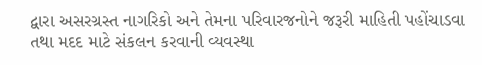દ્વારા અસરગ્રસ્ત નાગરિકો અને તેમના પરિવારજનોને જરૂરી માહિતી પહોંચાડવા તથા મદદ માટે સંકલન કરવાની વ્યવસ્થા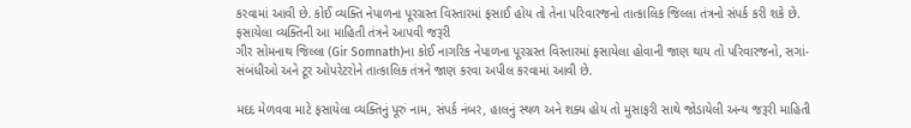કરવામાં આવી છે. કોઈ વ્યક્તિ નેપાળના પૂરગ્રસ્ત વિસ્તારમાં ફસાઈ હોય તો તેના પરિવારજનો તાત્કાલિક જિલ્લા તંત્રનો સંપર્ક કરી શકે છે.
ફસાયેલા વ્યક્તિની આ માહિતી તંત્રને આપવી જરૂરી
ગીર સોમનાથ જિલ્લા (Gir Somnath)ના કોઈ નાગરિક નેપાળના પૂરગ્રસ્ત વિસ્તારમાં ફસાયેલા હોવાની જાણ થાય તો પરિવારજનો, સગાં-સંબંધીઓ અને ટૂર ઓપરેટરોને તાત્કાલિક તંત્રને જાણ કરવા અપીલ કરવામાં આવી છે.

મદદ મેળવવા માટે ફસાયેલા વ્યક્તિનું પૂરું નામ, સંપર્ક નંબર, હાલનું સ્થળ અને શક્ય હોય તો મુસાફરી સાથે જોડાયેલી અન્ય જરૂરી માહિતી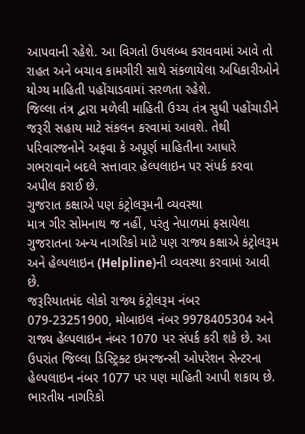આપવાની રહેશે. આ વિગતો ઉપલબ્ધ કરાવવામાં આવે તો રાહત અને બચાવ કામગીરી સાથે સંકળાયેલા અધિકારીઓને યોગ્ય માહિતી પહોંચાડવામાં સરળતા રહેશે.
જિલ્લા તંત્ર દ્વારા મળેલી માહિતી ઉચ્ચ તંત્ર સુધી પહોંચાડીને જરૂરી સહાય માટે સંકલન કરવામાં આવશે. તેથી પરિવારજનોને અફવા કે અપૂર્ણ માહિતીના આધારે ગભરાવાને બદલે સત્તાવાર હેલ્પલાઇન પર સંપર્ક કરવા અપીલ કરાઈ છે.
ગુજરાત કક્ષાએ પણ કંટ્રોલરૂમની વ્યવસ્થા
માત્ર ગીર સોમનાથ જ નહીં, પરંતુ નેપાળમાં ફસાયેલા ગુજરાતના અન્ય નાગરિકો માટે પણ રાજ્ય કક્ષાએ કંટ્રોલરૂમ અને હેલ્પલાઇન (Helpline)ની વ્યવસ્થા કરવામાં આવી છે.
જરૂરિયાતમંદ લોકો રાજ્ય કંટ્રોલરૂમ નંબર 079-23251900, મોબાઇલ નંબર 9978405304 અને રાજ્ય હેલ્પલાઇન નંબર 1070 પર સંપર્ક કરી શકે છે. આ ઉપરાંત જિલ્લા ડિસ્ટ્રિક્ટ ઇમરજન્સી ઓપરેશન સેન્ટરના હેલ્પલાઇન નંબર 1077 પર પણ માહિતી આપી શકાય છે.
ભારતીય નાગરિકો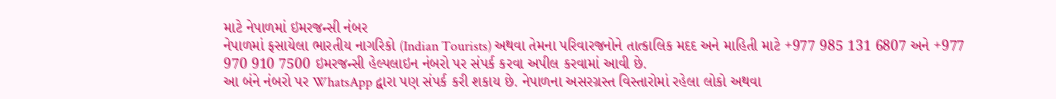માટે નેપાળમાં ઇમરજન્સી નંબર
નેપાળમાં ફસાયેલા ભારતીય નાગરિકો (Indian Tourists) અથવા તેમના પરિવારજનોને તાત્કાલિક મદદ અને માહિતી માટે +977 985 131 6807 અને +977 970 910 7500 ઇમરજન્સી હેલ્પલાઇન નંબરો પર સંપર્ક કરવા અપીલ કરવામાં આવી છે.
આ બંને નંબરો પર WhatsApp દ્વારા પણ સંપર્ક કરી શકાય છે. નેપાળના અસરગ્રસ્ત વિસ્તારોમાં રહેલા લોકો અથવા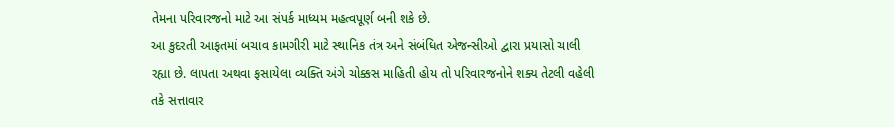તેમના પરિવારજનો માટે આ સંપર્ક માધ્યમ મહત્વપૂર્ણ બની શકે છે.
આ કુદરતી આફતમાં બચાવ કામગીરી માટે સ્થાનિક તંત્ર અને સંબંધિત એજન્સીઓ દ્વારા પ્રયાસો ચાલી રહ્યા છે. લાપતા અથવા ફસાયેલા વ્યક્તિ અંગે ચોક્કસ માહિતી હોય તો પરિવારજનોને શક્ય તેટલી વહેલી તકે સત્તાવાર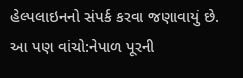હેલ્પલાઇનનો સંપર્ક કરવા જણાવાયું છે.
આ પણ વાંચો:નેપાળ પૂરની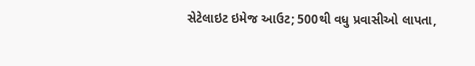સેટેલાઇટ ઇમેજ આઉટ; 500થી વધુ પ્રવાસીઓ લાપતા,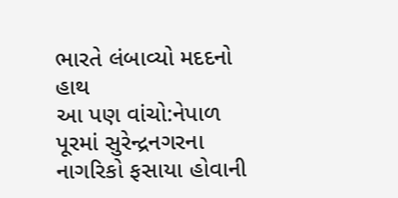ભારતે લંબાવ્યો મદદનો હાથ
આ પણ વાંચો:નેપાળ પૂરમાં સુરેન્દ્રનગરના નાગરિકો ફસાયા હોવાની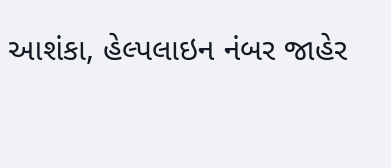આશંકા, હેલ્પલાઇન નંબર જાહેર